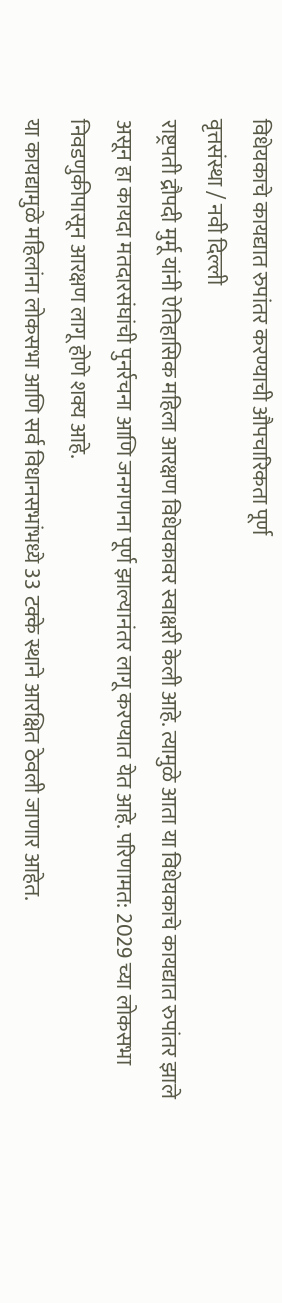विधेयकाचे कायद्यात रुपांतर करण्याची औपचारिकता पूर्ण
वृत्तसंस्था / नवी दिल्ली
राष्ट्रपती द्रौपदी मुर्मू यांनी ऐतिहासिक महिला आरक्षण विधेयकावर स्वाक्षरी केली आहे. त्यामुळे आता या विधेयकाचे कायद्यात रुपांतर झाले असून हा कायदा मतदारसंघांची पुनर्रचना आणि जनगणना पूर्ण झाल्यानंतर लागू करण्यात येत आहे. परिणामत: 2029 च्या लोकसभा निवडणुकीपासून आरक्षण लागू होणे शक्य आहे.
या कायद्यामुळे महिलांना लोकसभा आणि सर्व विधानसभांभध्ये 33 टक्के स्थाने आरक्षित ठेवली जाणार आहेत.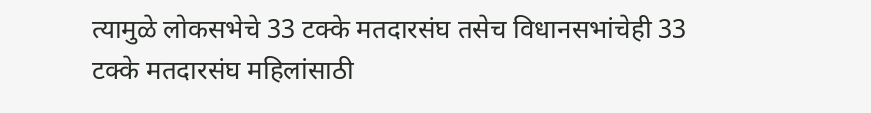त्यामुळे लोकसभेचे 33 टक्के मतदारसंघ तसेच विधानसभांचेही 33 टक्के मतदारसंघ महिलांसाठी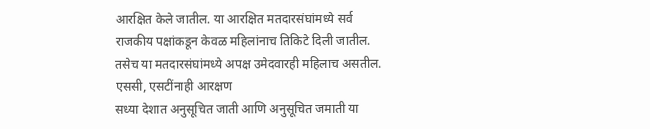आरक्षित केले जातील. या आरक्षित मतदारसंघांमध्ये सर्व राजकीय पक्षांकडून केवळ महिलांनाच तिकिटे दिली जातील. तसेच या मतदारसंघांमध्ये अपक्ष उमेदवारही महिलाच असतील.
एससी, एसटींनाही आरक्षण
सध्या देशात अनुसूचित जाती आणि अनुसूचित जमाती या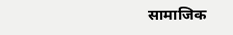सामाजिक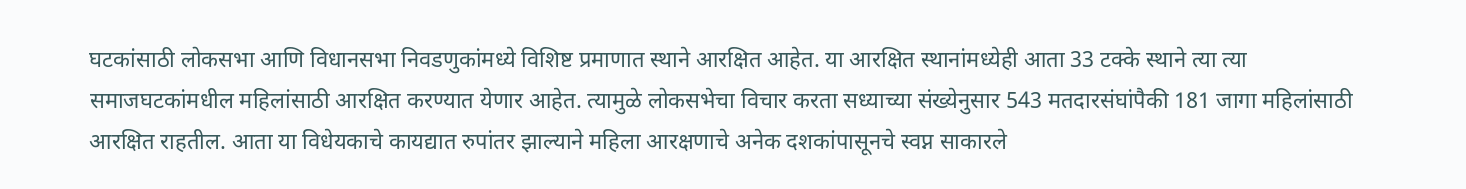घटकांसाठी लोकसभा आणि विधानसभा निवडणुकांमध्ये विशिष्ट प्रमाणात स्थाने आरक्षित आहेत. या आरक्षित स्थानांमध्येही आता 33 टक्के स्थाने त्या त्या समाजघटकांमधील महिलांसाठी आरक्षित करण्यात येणार आहेत. त्यामुळे लोकसभेचा विचार करता सध्याच्या संख्येनुसार 543 मतदारसंघांपैकी 181 जागा महिलांसाठी आरक्षित राहतील. आता या विधेयकाचे कायद्यात रुपांतर झाल्याने महिला आरक्षणाचे अनेक दशकांपासूनचे स्वप्न साकारले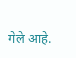गेले आहे.